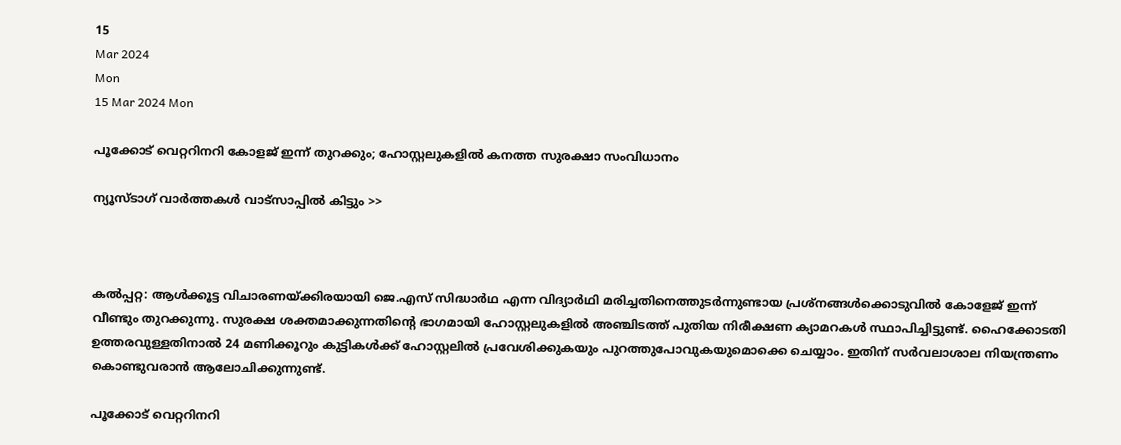15
Mar 2024
Mon
15 Mar 2024 Mon

പൂക്കോട് വെറ്ററിനറി കോളജ് ഇന്ന് തുറക്കും; ഹോസ്റ്റലുകളില്‍ കനത്ത സുരക്ഷാ സംവിധാനം

ന്യൂസ്ടാഗ് വാര്‍ത്തകള്‍ വാട്‌സാപ്പില്‍ കിട്ടും >>



കല്‍പ്പറ്റ: ആള്‍ക്കൂട്ട വിചാരണയ്ക്കിരയായി ജെ.എസ് സിദ്ധാര്‍ഥ എന്ന വിദ്യാര്‍ഥി മരിച്ചതിനെത്തുടര്‍ന്നുണ്ടായ പ്രശ്‌നങ്ങള്‍ക്കൊടുവില്‍ കോളേജ് ഇന്ന് വീണ്ടും തുറക്കുന്നു. സുരക്ഷ ശക്തമാക്കുന്നതിന്റെ ഭാഗമായി ഹോസ്റ്റലുകളില്‍ അഞ്ചിടത്ത് പുതിയ നിരീക്ഷണ ക്യാമറകള്‍ സ്ഥാപിച്ചിട്ടുണ്ട്. ഹൈക്കോടതി ഉത്തരവുള്ളതിനാല്‍ 24 മണിക്കൂറും കുട്ടികള്‍ക്ക് ഹോസ്റ്റലില്‍ പ്രവേശിക്കുകയും പുറത്തുപോവുകയുമൊക്കെ ചെയ്യാം. ഇതിന് സര്‍വലാശാല നിയന്ത്രണം കൊണ്ടുവരാന്‍ ആലോചിക്കുന്നുണ്ട്.

പൂക്കോട് വെറ്ററിനറി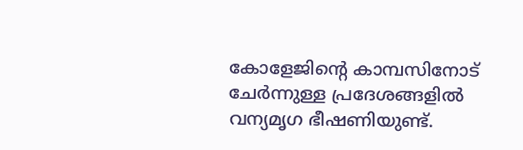കോളേജിന്റെ കാമ്പസിനോട് ചേര്‍ന്നുള്ള പ്രദേശങ്ങളില്‍ വന്യമൃഗ ഭീഷണിയുണ്ട്.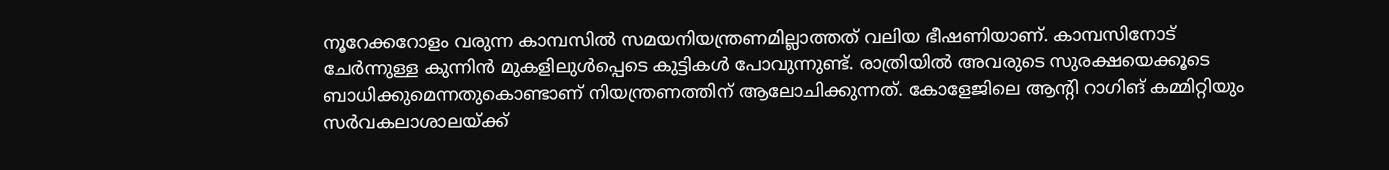നൂറേക്കറോളം വരുന്ന കാമ്പസില്‍ സമയനിയന്ത്രണമില്ലാത്തത് വലിയ ഭീഷണിയാണ്. കാമ്പസിനോട് ചേര്‍ന്നുള്ള കുന്നിന്‍ മുകളിലുള്‍പ്പെടെ കുട്ടികള്‍ പോവുന്നുണ്ട്. രാത്രിയില്‍ അവരുടെ സുരക്ഷയെക്കൂടെ ബാധിക്കുമെന്നതുകൊണ്ടാണ് നിയന്ത്രണത്തിന് ആലോചിക്കുന്നത്. കോളേജിലെ ആന്റി റാഗിങ് കമ്മിറ്റിയും സര്‍വകലാശാലയ്ക്ക്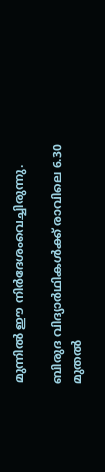മുന്നില്‍ ഈ നിര്‍ദേശംവെച്ചിരുന്നു.

ബിരുദ വിദ്യാര്‍ഥികള്‍ക്ക് രാവിലെ 6.30 മുതല്‍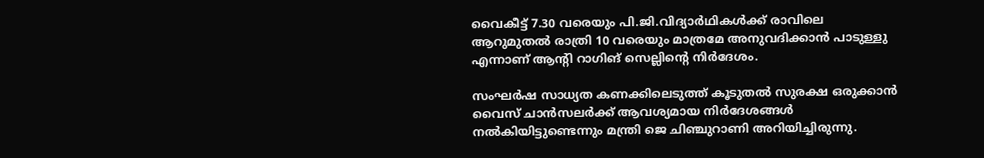വൈകീട്ട് 7.30 വരെയും പി.ജി.വിദ്യാര്‍ഥികള്‍ക്ക് രാവിലെ ആറുമുതല്‍ രാത്രി 10 വരെയും മാത്രമേ അനുവദിക്കാന്‍ പാടുള്ളു എന്നാണ് ആന്റി റാഗിങ് സെല്ലിന്റെ നിര്‍ദേശം.

സംഘര്‍ഷ സാധ്യത കണക്കിലെടുത്ത് കൂടുതല്‍ സുരക്ഷ ഒരുക്കാന്‍ വൈസ് ചാന്‍സലര്‍ക്ക് ആവശ്യമായ നിര്‍ദേശങ്ങള്‍ നല്‍കിയിട്ടുണ്ടെന്നും മന്ത്രി ജെ ചിഞ്ചുറാണി അറിയിച്ചിരുന്നു.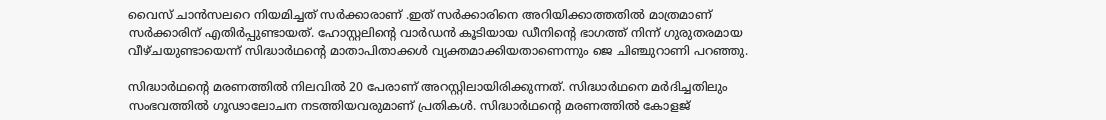വൈസ് ചാന്‍സലറെ നിയമിച്ചത് സര്‍ക്കാരാണ് .ഇത് സര്‍ക്കാരിനെ അറിയിക്കാത്തതില്‍ മാത്രമാണ് സര്‍ക്കാരിന് എതിര്‍പ്പുണ്ടായത്. ഹോസ്റ്റലിന്റെ വാര്‍ഡന്‍ കൂടിയായ ഡീനിന്റെ ഭാഗത്ത് നിന്ന് ഗുരുതരമായ വീഴ്ചയുണ്ടായെന്ന് സിദ്ധാര്‍ഥന്റെ മാതാപിതാക്കള്‍ വ്യക്തമാക്കിയതാണെന്നും ജെ ചിഞ്ചുറാണി പറഞ്ഞു.

സിദ്ധാര്‍ഥന്റെ മരണത്തില്‍ നിലവില്‍ 20 പേരാണ് അറസ്റ്റിലായിരിക്കുന്നത്. സിദ്ധാര്‍ഥനെ മര്‍ദിച്ചതിലും സംഭവത്തില്‍ ഗൂഢാലോചന നടത്തിയവരുമാണ് പ്രതികള്‍. സിദ്ധാര്‍ഥന്റെ മരണത്തില്‍ കോളജ്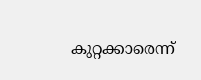കുറ്റക്കാരെന്ന്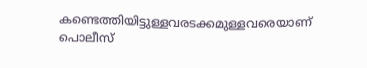കണ്ടെത്തിയിട്ടുള്ളവരടക്കമുള്ളവരെയാണ് പൊലീസ്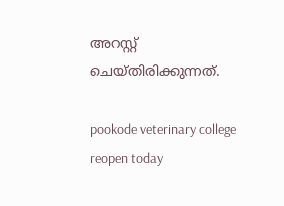അറസ്റ്റ് ചെയ്തിരിക്കുന്നത്.

pookode veterinary college reopen today